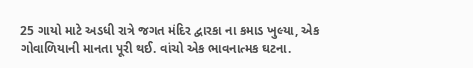25 ગાયો માટે અડધી રાત્રે જગત મંદિર દ્વારકા ના કમાડ ખુલ્યા, એક ગોવાળિયાની માનતા પૂરી થઈ. વાંચો એક ભાવનાત્મક ઘટના.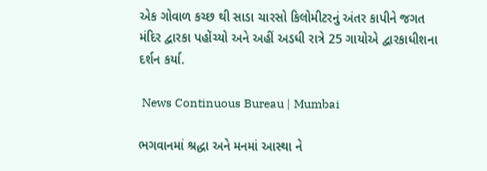એક ગોવાળ કચ્છ થી સાડા ચારસો કિલોમીટરનું અંતર કાપીને જગત મંદિર દ્વારકા પહોંચ્યો અને અહીં અડધી રાત્રે 25 ગાયોએ દ્વારકાધીશના દર્શન કર્યા.

 News Continuous Bureau | Mumbai

ભગવાનમાં શ્રદ્ધા અને મનમાં આસ્થા ને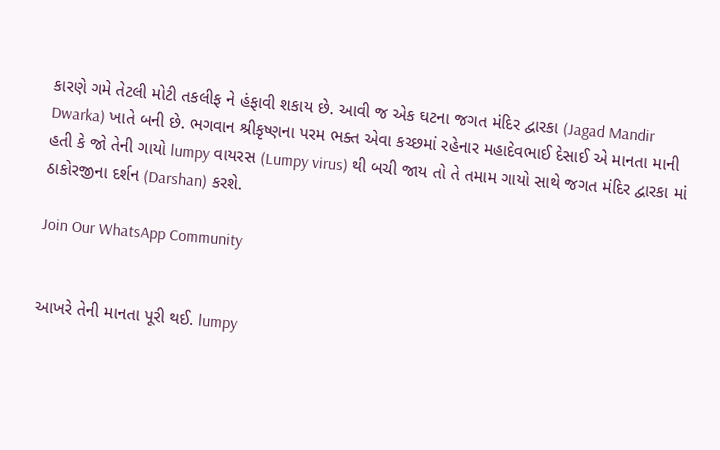કારણે ગમે તેટલી મોટી તકલીફ ને હંફાવી શકાય છે. આવી જ એક ઘટના જગત મંદિર દ્વારકા (Jagad Mandir Dwarka) ખાતે બની છે. ભગવાન શ્રીકૃષ્ણના પરમ ભક્ત એવા કચ્છમાં રહેનાર મહાદેવભાઈ દેસાઈ એ માનતા માની હતી કે જો તેની ગાયો lumpy વાયરસ (Lumpy virus) થી બચી જાય તો તે તમામ ગાયો સાથે જગત મંદિર દ્વારકા માં ઠાકોરજીના દર્શન (Darshan) કરશે.

Join Our WhatsApp Community


આખરે તેની માનતા પૂરી થઈ. lumpy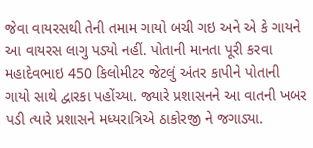જેવા વાયરસથી તેની તમામ ગાયો બચી ગઇ અને એ કે ગાયને આ વાયરસ લાગુ પડ્યો નહીં. પોતાની માનતા પૂરી કરવા મહાદેવભાઇ 450 કિલોમીટર જેટલું અંતર કાપીને પોતાની ગાયો સાથે દ્વારકા પહોંચ્યા. જ્યારે પ્રશાસનને આ વાતની ખબર પડી ત્યારે પ્રશાસને મધ્યરાત્રિએ ઠાકોરજી ને જગાડ્યા.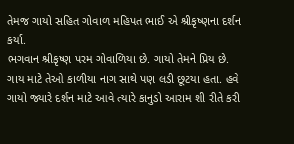તેમજ ગાયો સહિત ગોવાળ મહિપત ભાઈ એ શ્રીકૃષ્ણના દર્શન કર્યા.
ભગવાન શ્રીકૃષ્ણ પરમ ગોવાળિયા છે. ગાયો તેમને પ્રિય છે. ગાય માટે તેઓ કાળીયા નાગ સાથે પણ લડી છૂટયા હતા. હવે ગાયો જ્યારે દર્શન માટે આવે ત્યારે કાનુડો આરામ શી રીતે કરી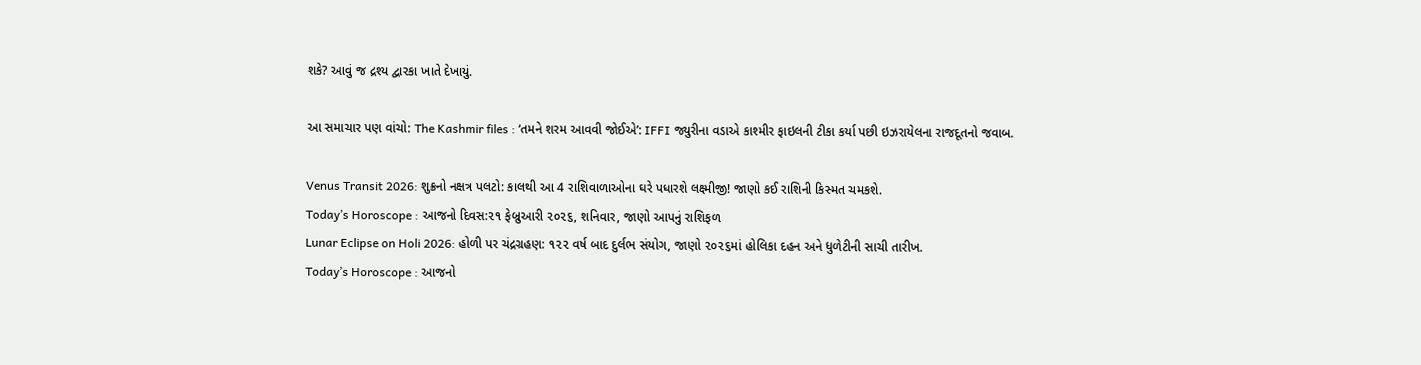શકે? આવું જ દ્રશ્ય દ્વારકા ખાતે દેખાયું.

આ સમાચાર પણ વાંચો: The Kashmir files : ‘તમને શરમ આવવી જોઈએ’: IFFI જ્યુરીના વડાએ કાશ્મીર ફાઇલની ટીકા કર્યા પછી ઇઝરાયેલના રાજદૂતનો જવાબ.

Venus Transit 2026: શુક્રનો નક્ષત્ર પલટો: કાલથી આ 4 રાશિવાળાઓના ઘરે પધારશે લક્ષ્મીજી! જાણો કઈ રાશિની કિસ્મત ચમકશે.
Today’s Horoscope : આજનો દિવસ:૨૧ ફેબ્રુઆરી ૨૦૨૬, શનિવાર, જાણો આપનું રાશિફળ
Lunar Eclipse on Holi 2026: હોળી પર ચંદ્રગ્રહણ: ૧૨૨ વર્ષ બાદ દુર્લભ સંયોગ, જાણો ૨૦૨૬માં હોલિકા દહન અને ધુળેટીની સાચી તારીખ.
Today’s Horoscope : આજનો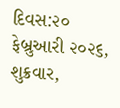દિવસ:૨૦ ફેબ્રુઆરી ૨૦૨૬, શુક્રવાર,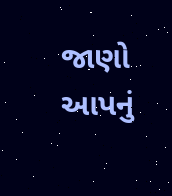જાણો આપનું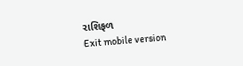રાશિફળ
Exit mobile version